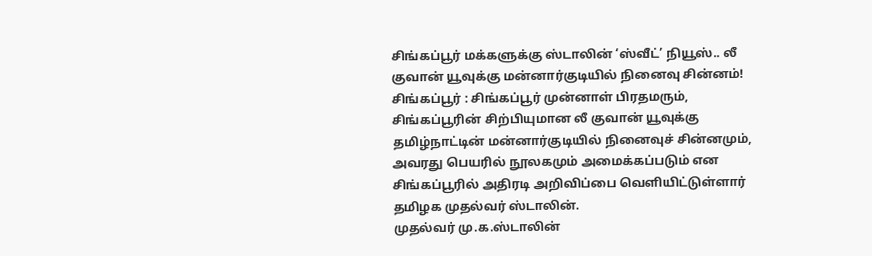சிங்கப்பூர் மக்களுக்கு ஸ்டாலின் ‘ஸ்வீட்’ நியூஸ்.. லீ குவான் யூவுக்கு மன்னார்குடியில் நினைவு சின்னம்!
சிங்கப்பூர் : சிங்கப்பூர் முன்னாள் பிரதமரும், சிங்கப்பூரின் சிற்பியுமான லீ குவான் யூவுக்கு தமிழ்நாட்டின் மன்னார்குடியில் நினைவுச் சின்னமும், அவரது பெயரில் நூலகமும் அமைக்கப்படும் என சிங்கப்பூரில் அதிரடி அறிவிப்பை வெளியிட்டுள்ளார் தமிழக முதல்வர் ஸ்டாலின்.
முதல்வர் மு.க.ஸ்டாலின்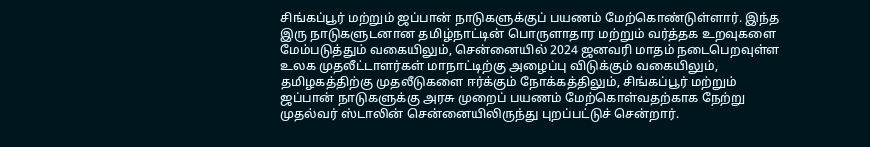சிங்கப்பூர் மற்றும் ஜப்பான் நாடுகளுக்குப் பயணம் மேற்கொண்டுள்ளார். இந்த இரு நாடுகளுடனான தமிழ்நாட்டின் பொருளாதார மற்றும் வர்த்தக உறவுகளை மேம்படுத்தும் வகையிலும், சென்னையில் 2024 ஜனவரி மாதம் நடைபெறவுள்ள உலக முதலீட்டாளர்கள் மாநாட்டிற்கு அழைப்பு விடுக்கும் வகையிலும், தமிழகத்திற்கு முதலீடுகளை ஈர்க்கும் நோக்கத்திலும், சிங்கப்பூர் மற்றும் ஜப்பான் நாடுகளுக்கு அரசு முறைப் பயணம் மேற்கொள்வதற்காக நேற்று முதல்வர் ஸ்டாலின் சென்னையிலிருந்து புறப்பட்டுச் சென்றார்.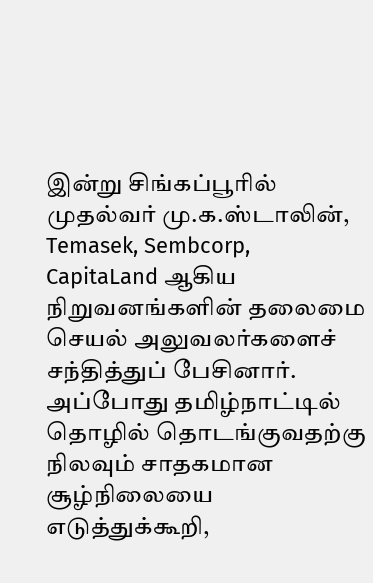இன்று சிங்கப்பூரில் முதல்வர் மு.க.ஸ்டாலின், Temasek, Sembcorp, CapitaLand ஆகிய நிறுவனங்களின் தலைமை செயல் அலுவலர்களைச் சந்தித்துப் பேசினார். அப்போது தமிழ்நாட்டில் தொழில் தொடங்குவதற்கு நிலவும் சாதகமான சூழ்நிலையை எடுத்துக்கூறி,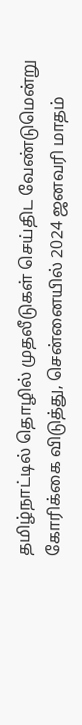தமிழ்நாட்டில் தொழில் முதலீடுகள் செய்திட வேண்டுமென்று கோரிக்கை விடுத்து, சென்னையில் 2024 ஜனவரி மாதம்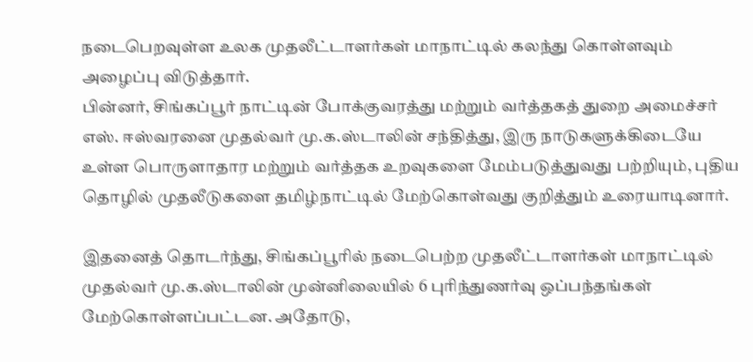நடைபெறவுள்ள உலக முதலீட்டாளர்கள் மாநாட்டில் கலந்து கொள்ளவும் அழைப்பு விடுத்தார்.
பின்னர், சிங்கப்பூர் நாட்டின் போக்குவரத்து மற்றும் வர்த்தகத் துறை அமைச்சர் எஸ். ஈஸ்வரனை முதல்வர் மு.க.ஸ்டாலின் சந்தித்து, இரு நாடுகளுக்கிடையே உள்ள பொருளாதார மற்றும் வர்த்தக உறவுகளை மேம்படுத்துவது பற்றியும், புதிய தொழில் முதலீடுகளை தமிழ்நாட்டில் மேற்கொள்வது குறித்தும் உரையாடினார்.

இதனைத் தொடர்ந்து, சிங்கப்பூரில் நடைபெற்ற முதலீட்டாளர்கள் மாநாட்டில் முதல்வர் மு.க.ஸ்டாலின் முன்னிலையில் 6 புரிந்துணர்வு ஒப்பந்தங்கள் மேற்கொள்ளப்பட்டன. அதோடு,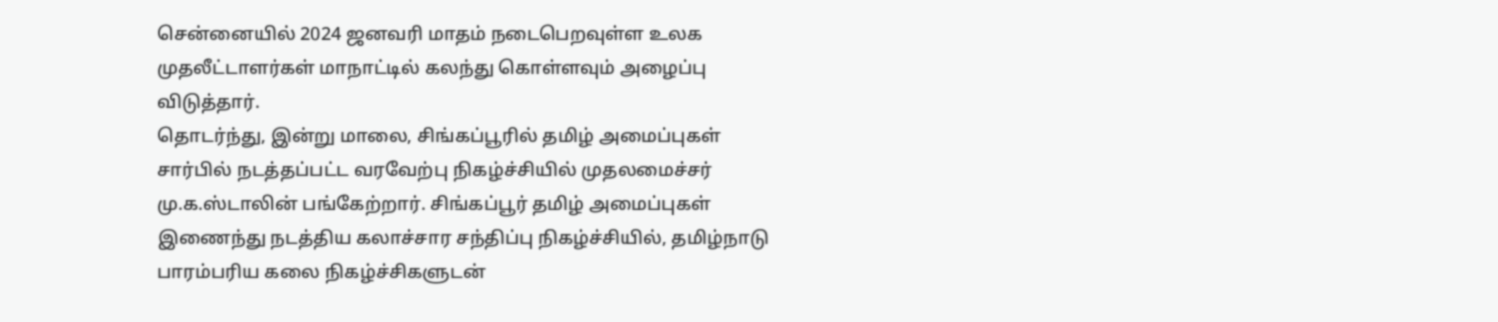சென்னையில் 2024 ஜனவரி மாதம் நடைபெறவுள்ள உலக முதலீட்டாளர்கள் மாநாட்டில் கலந்து கொள்ளவும் அழைப்பு விடுத்தார்.
தொடர்ந்து, இன்று மாலை, சிங்கப்பூரில் தமிழ் அமைப்புகள் சார்பில் நடத்தப்பட்ட வரவேற்பு நிகழ்ச்சியில் முதலமைச்சர் மு.க.ஸ்டாலின் பங்கேற்றார். சிங்கப்பூர் தமிழ் அமைப்புகள் இணைந்து நடத்திய கலாச்சார சந்திப்பு நிகழ்ச்சியில், தமிழ்நாடு பாரம்பரிய கலை நிகழ்ச்சிகளுடன்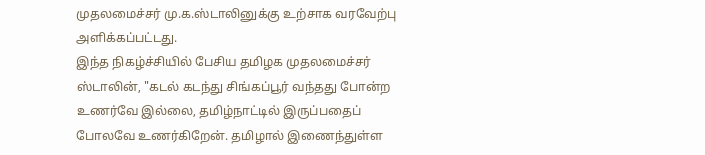முதலமைச்சர் மு.க.ஸ்டாலினுக்கு உற்சாக வரவேற்பு அளிக்கப்பட்டது.
இந்த நிகழ்ச்சியில் பேசிய தமிழக முதலமைச்சர் ஸ்டாலின், "கடல் கடந்து சிங்கப்பூர் வந்தது போன்ற உணர்வே இல்லை, தமிழ்நாட்டில் இருப்பதைப் போலவே உணர்கிறேன். தமிழால் இணைந்துள்ள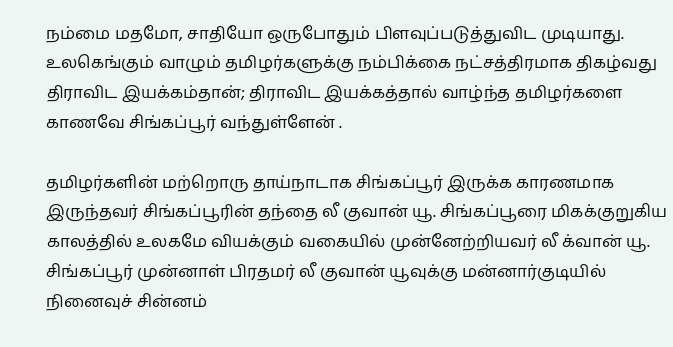நம்மை மதமோ, சாதியோ ஒருபோதும் பிளவுப்படுத்துவிட முடியாது. உலகெங்கும் வாழும் தமிழர்களுக்கு நம்பிக்கை நட்சத்திரமாக திகழ்வது திராவிட இயக்கம்தான்; திராவிட இயக்கத்தால் வாழ்ந்த தமிழர்களை காணவே சிங்கப்பூர் வந்துள்ளேன் .

தமிழர்களின் மற்றொரு தாய்நாடாக சிங்கப்பூர் இருக்க காரணமாக இருந்தவர் சிங்கப்பூரின் தந்தை லீ குவான் யூ. சிங்கப்பூரை மிகக்குறுகிய காலத்தில் உலகமே வியக்கும் வகையில் முன்னேற்றியவர் லீ க்வான் யூ. சிங்கப்பூர் முன்னாள் பிரதமர் லீ குவான் யூவுக்கு மன்னார்குடியில் நினைவுச் சின்னம்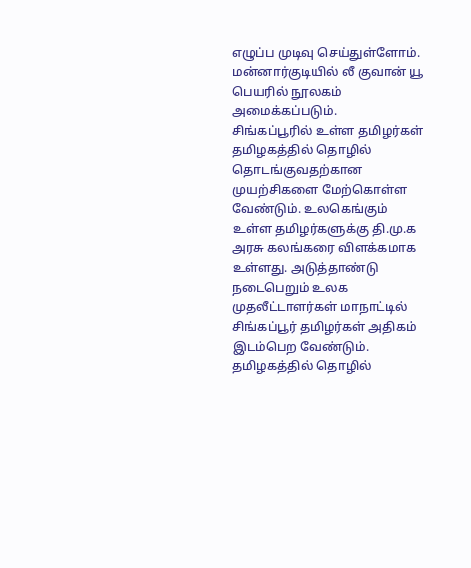எழுப்ப முடிவு செய்துள்ளோம். மன்னார்குடியில் லீ குவான் யூ பெயரில் நூலகம் அமைக்கப்படும்.
சிங்கப்பூரில் உள்ள தமிழர்கள் தமிழகத்தில் தொழில் தொடங்குவதற்கான முயற்சிகளை மேற்கொள்ள வேண்டும். உலகெங்கும் உள்ள தமிழர்களுக்கு தி.மு.க அரசு கலங்கரை விளக்கமாக உள்ளது. அடுத்தாண்டு நடைபெறும் உலக முதலீட்டாளர்கள் மாநாட்டில் சிங்கப்பூர் தமிழர்கள் அதிகம் இடம்பெற வேண்டும். தமிழகத்தில் தொழில்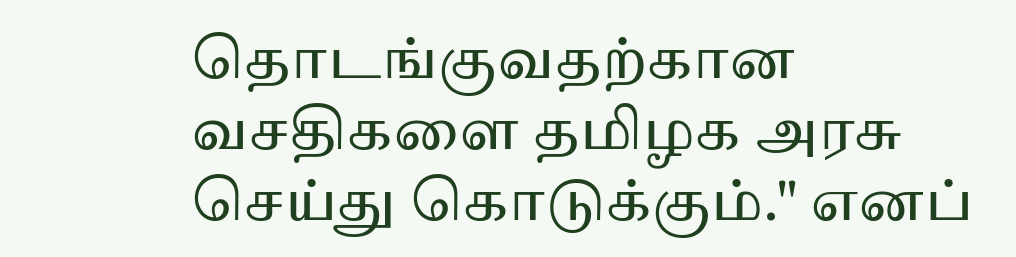தொடங்குவதற்கான வசதிகளை தமிழக அரசு செய்து கொடுக்கும்." எனப்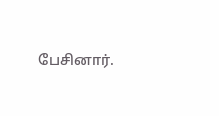பேசினார்.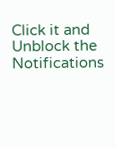Click it and Unblock the Notifications